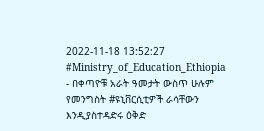2022-11-18 13:52:27
#Ministry_of_Education_Ethiopia
- በቀጣዮቹ አራት ዓመታት ውስጥ ሁሉም የመንግስት #ዩኒቨርሲቲዎች ራሳቸውን እንዲያስተዳድሩ ዕቅድ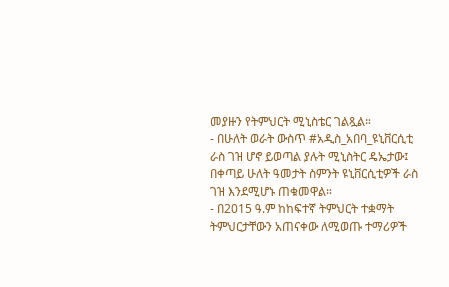መያዙን የትምህርት ሚኒስቴር ገልጿል።
- በሁለት ወራት ውስጥ #አዲስ_አበባ_ዩኒቨርሲቲ ራስ ገዝ ሆኖ ይወጣል ያሉት ሚኒስትር ዴኤታው፤ በቀጣይ ሁለት ዓመታት ስምንት ዩኒቨርሲቲዎች ራስ ገዝ እንደሚሆኑ ጠቁመዋል።
- በ2015 ዓ.ም ከከፍተኛ ትምህርት ተቋማት ትምህርታቸውን አጠናቀው ለሚወጡ ተማሪዎች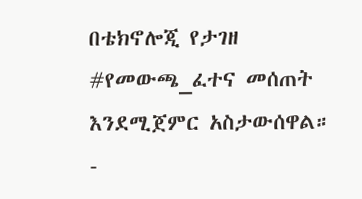በቴክኖሎጂ የታገዘ #የመውጫ_ፈተና መሰጠት እንደሚጀምር አስታውሰዋል።
-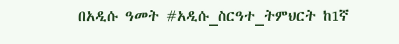በአዲሱ ዓመት #አዲሱ_ስርዓተ_ትምህርት ከ1ኛ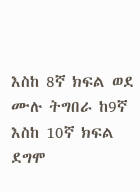እስከ 8ኛ ክፍል ወደ ሙሉ ትግበራ ከ9ኛ እስከ 10ኛ ክፍል ደግሞ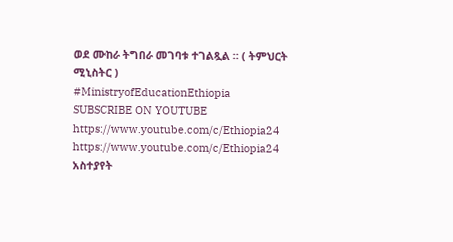ወደ ሙከራ ትግበራ መገባቱ ተገልጿል ። ( ትምህርት ሚኒስትር )
#MinistryofEducationEthiopia
SUBSCRIBE ON YOUTUBE
https://www.youtube.com/c/Ethiopia24
https://www.youtube.com/c/Ethiopia24
አስተያየት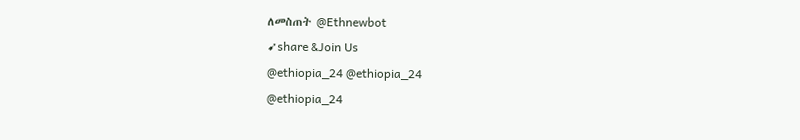ለመስጠት @Ethnewbot
➹share &Join Us
@ethiopia_24 @ethiopia_24
@ethiopia_24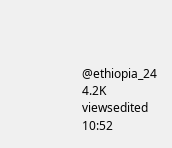@ethiopia_24
4.2K viewsedited 10:52